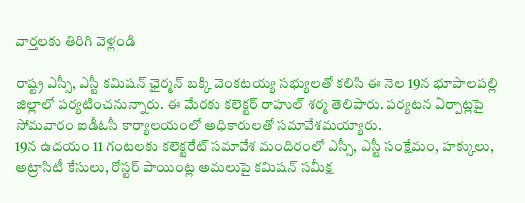వార్తలకు తిరిగి వెళ్లండి

రాష్ట్ర ఎస్సీ, ఎస్టీ కమిషన్ ఛైర్మన్ బక్కి వెంకటయ్య సభ్యులతో కలిసి ఈ నెల 19న భూపాలపల్లి జిల్లాలో పర్యటించనున్నారు. ఈ మేరకు కలెక్టర్ రాహుల్ శర్మ తెలిపారు. పర్యటన ఏర్పాట్లపై సోమవారం ఐడీఓసీ కార్యాలయంలో అధికారులతో సమావేశమయ్యారు.
19న ఉదయం 11 గంటలకు కలెక్టరేట్ సమావేశ మందిరంలో ఎస్సీ, ఎస్టీ సంక్షేమం, హక్కులు, అట్రాసిటీ కేసులు, రోస్టర్ పాయింట్ల అమలుపై కమిషన్ సమీక్ష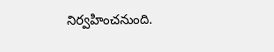నిర్వహించనుంది.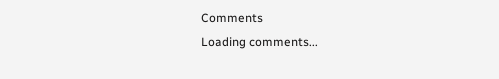Comments
Loading comments...